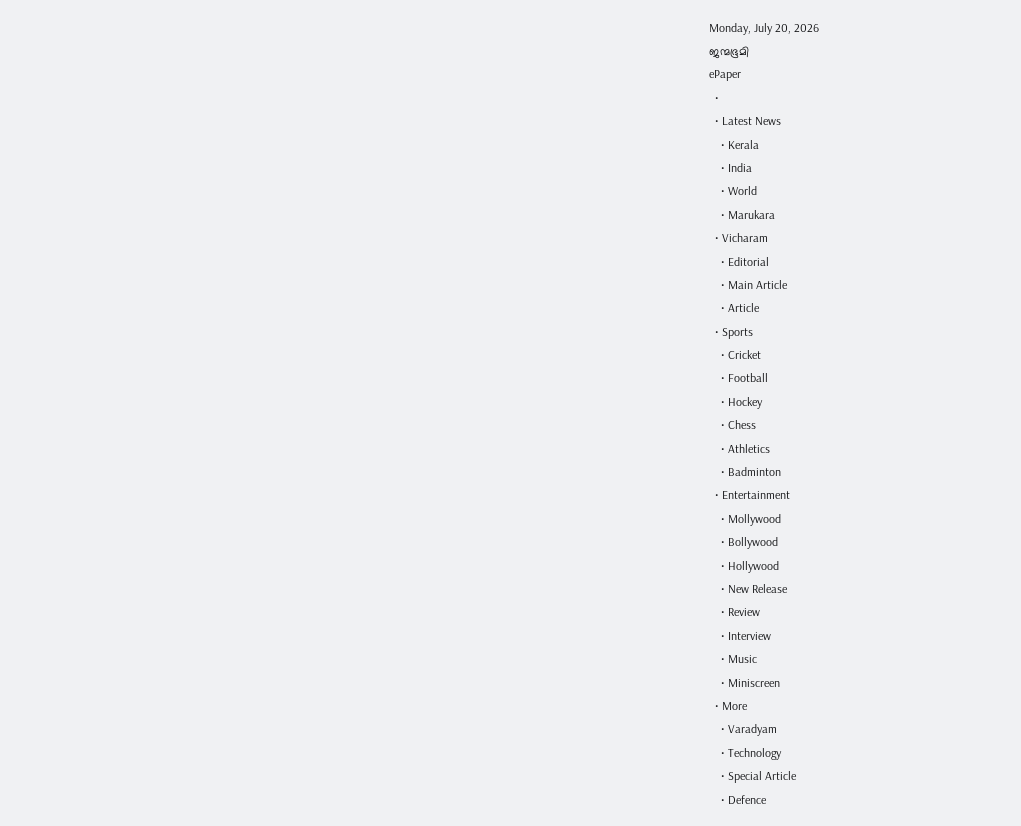Monday, July 20, 2026
ജന്മഭൂമി
ePaper
  •
  • Latest News
    • Kerala
    • India
    • World
    • Marukara
  • Vicharam
    • Editorial
    • Main Article
    • Article
  • Sports
    • Cricket
    • Football
    • Hockey
    • Chess
    • Athletics
    • Badminton
  • Entertainment
    • Mollywood
    • Bollywood
    • Hollywood
    • New Release
    • Review
    • Interview
    • Music
    • Miniscreen
  • More
    • Varadyam
    • Technology
    • Special Article
    • Defence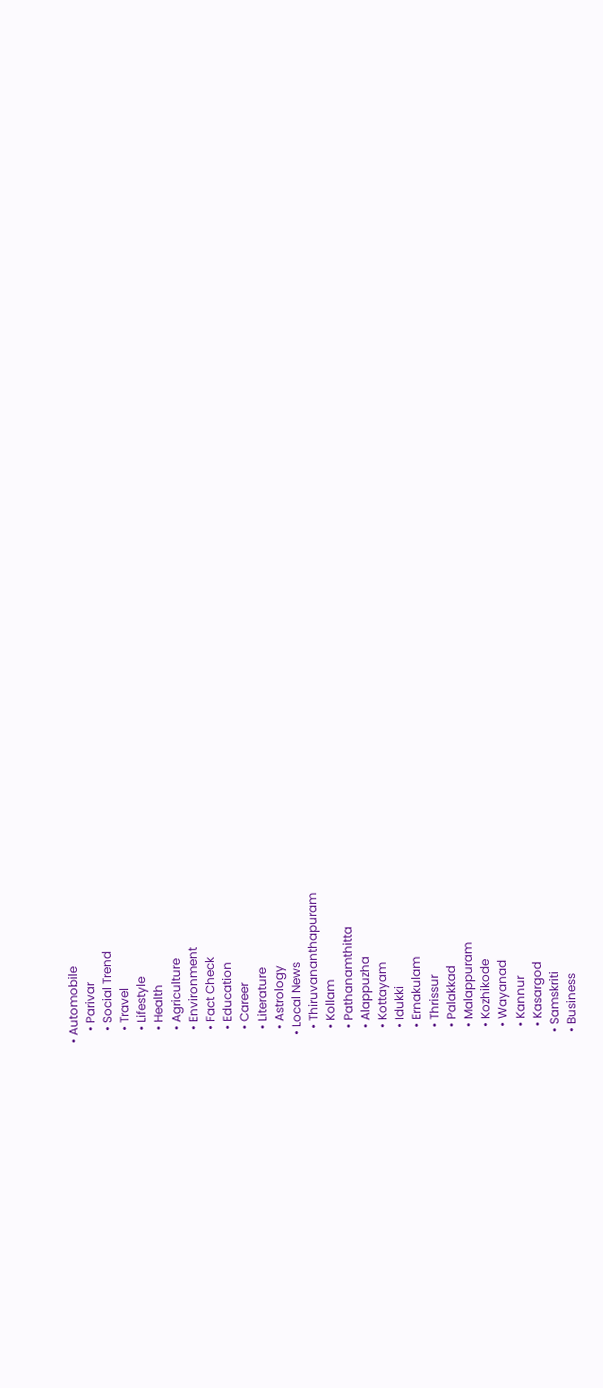• Automobile
    • Parivar
    • Social Trend
    • Travel
    • Lifestyle
    • Health
    • Agriculture
    • Environment
    • Fact Check
    • Education
    • Career
    • Literature
    • Astrology
  • Local News
    • Thiruvananthapuram
    • Kollam
    • Pathanamthitta
    • Alappuzha
    • Kottayam
    • Idukki
    • Ernakulam
    • Thrissur
    • Palakkad
    • Malappuram
    • Kozhikode
    • Wayanad
    • Kannur
    • Kasargod
  • Samskriti
  • Business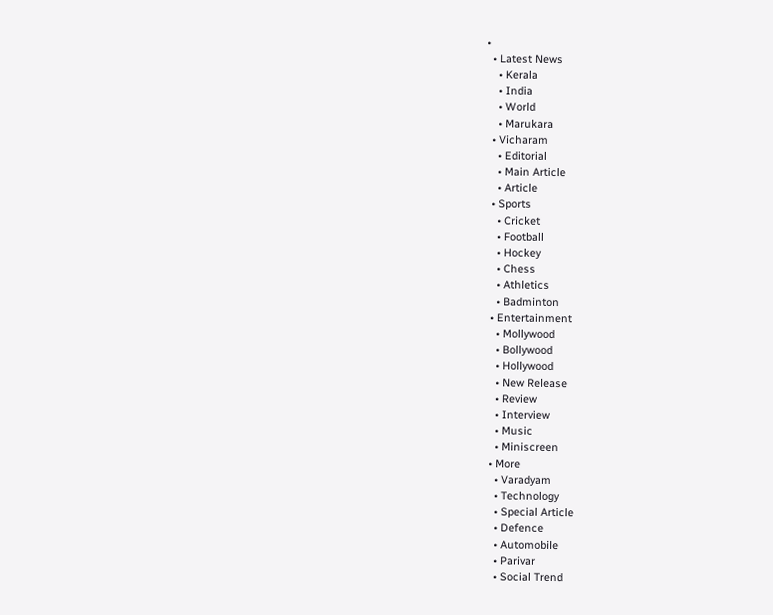•
  • Latest News
    • Kerala
    • India
    • World
    • Marukara
  • Vicharam
    • Editorial
    • Main Article
    • Article
  • Sports
    • Cricket
    • Football
    • Hockey
    • Chess
    • Athletics
    • Badminton
  • Entertainment
    • Mollywood
    • Bollywood
    • Hollywood
    • New Release
    • Review
    • Interview
    • Music
    • Miniscreen
  • More
    • Varadyam
    • Technology
    • Special Article
    • Defence
    • Automobile
    • Parivar
    • Social Trend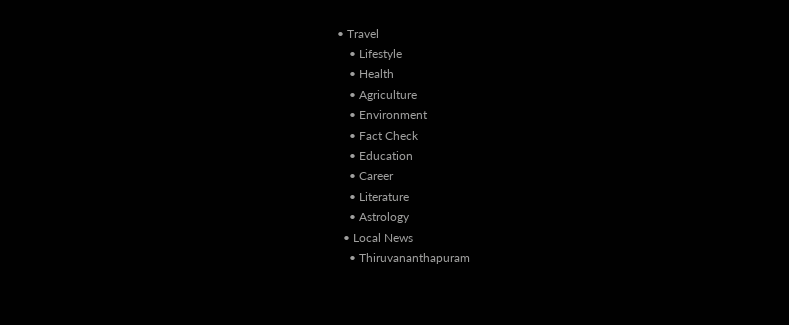• Travel
    • Lifestyle
    • Health
    • Agriculture
    • Environment
    • Fact Check
    • Education
    • Career
    • Literature
    • Astrology
  • Local News
    • Thiruvananthapuram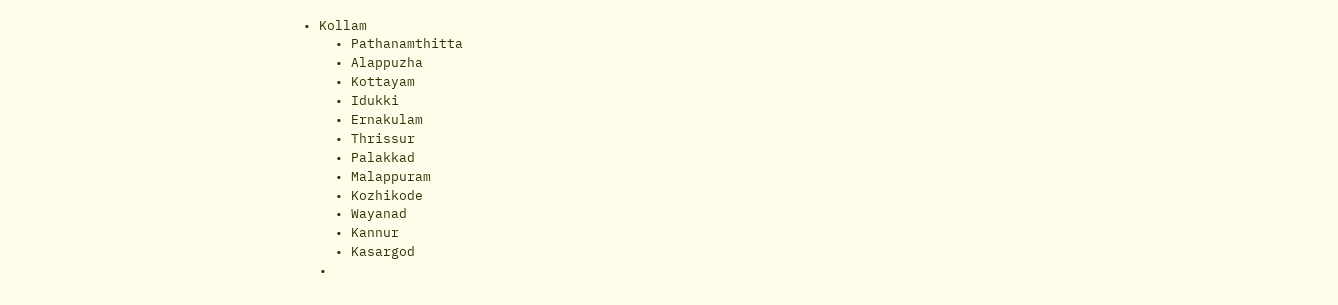• Kollam
    • Pathanamthitta
    • Alappuzha
    • Kottayam
    • Idukki
    • Ernakulam
    • Thrissur
    • Palakkad
    • Malappuram
    • Kozhikode
    • Wayanad
    • Kannur
    • Kasargod
  •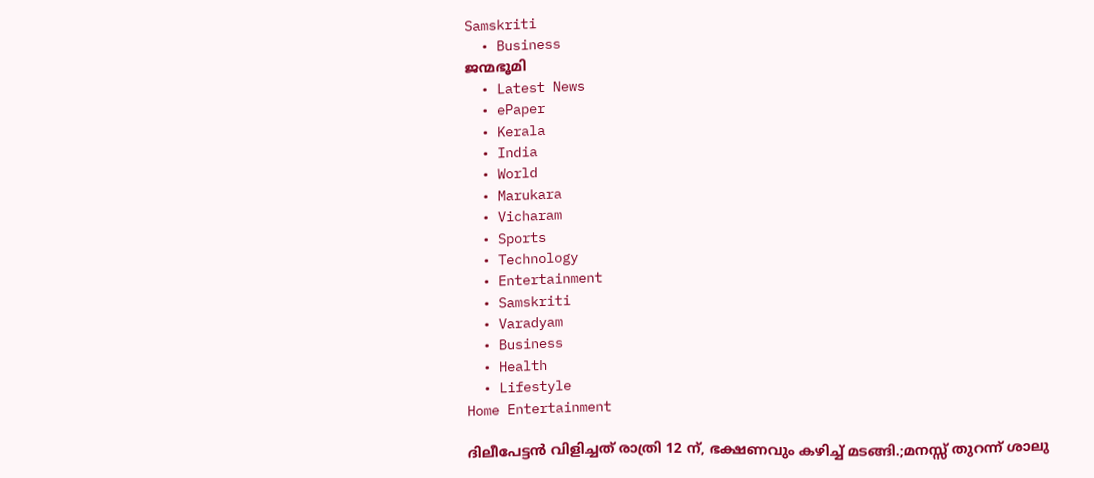Samskriti
  • Business
ജന്മഭൂമി
  • Latest News
  • ePaper
  • Kerala
  • India
  • World
  • Marukara
  • Vicharam
  • Sports
  • Technology
  • Entertainment
  • Samskriti
  • Varadyam
  • Business
  • Health
  • Lifestyle
Home Entertainment

ദിലീപേട്ടൻ വിളിച്ചത് രാത്രി 12 ന്, ഭക്ഷണവും കഴിച്ച് മടങ്ങി.;മനസ്സ് തുറന്ന് ശാലു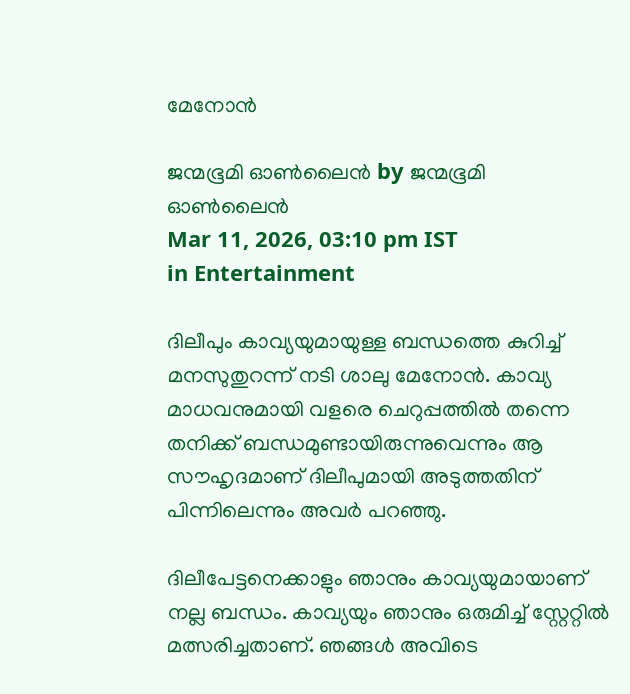മേനോൻ

ജന്മഭൂമി ഓണ്‍ലൈന്‍ by ജന്മഭൂമി ഓണ്‍ലൈന്‍
Mar 11, 2026, 03:10 pm IST
in Entertainment

ദിലീപും കാവ്യയുമായുള്ള ബന്ധത്തെ കുറിച്ച് മനസുതുറന്ന് നടി ശാലു മേനോൻ. കാവ്യ മാധവനുമായി വളരെ ചെറുപ്പത്തിൽ തന്നെ തനിക്ക് ബന്ധമുണ്ടായിരുന്നുവെന്നും ആ സൗഹൃദമാണ് ദിലീപുമായി അടുത്തതിന് പിന്നിലെന്നും അവർ പറഞ്ഞു.

ദിലീപേട്ടനെക്കാളും ഞാനും കാവ്യയുമായാണ് നല്ല ബന്ധം. കാവ്യയും ഞാനും ഒരുമിച്ച് സ്റ്റേറ്റിൽ മത്സരിച്ചതാണ്. ഞങ്ങൾ അവിടെ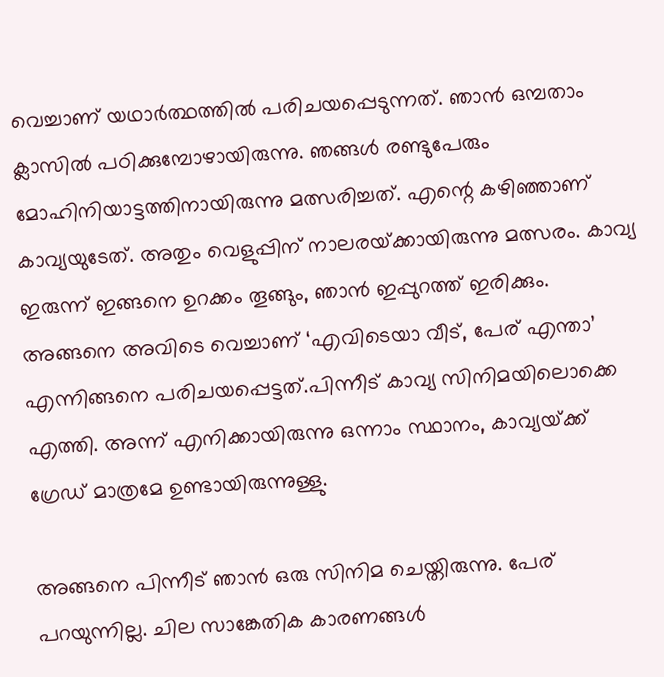വെച്ചാണ് യഥാർത്ഥത്തിൽ പരിചയപ്പെടുന്നത്. ഞാൻ ഒമ്പതാം ക്ലാസിൽ പഠിക്കുമ്പോഴായിരുന്നു. ഞങ്ങൾ രണ്ടുപേരും മോഹിനിയാട്ടത്തിനായിരുന്നു മത്സരിച്ചത്. എന്റെ കഴിഞ്ഞാണ് കാവ്യയുടേത്. അതും വെളുപ്പിന് നാലരയ്‌ക്കായിരുന്നു മത്സരം. കാവ്യ ഇരുന്ന് ഇങ്ങനെ ഉറക്കം തൂങ്ങും, ഞാൻ ഇപ്പുറത്ത് ഇരിക്കും. അങ്ങനെ അവിടെ വെച്ചാണ് ‘എവിടെയാ വീട്, പേര് എന്താ’ എന്നിങ്ങനെ പരിചയപ്പെട്ടത്.പിന്നീട് കാവ്യ സിനിമയിലൊക്കെ എത്തി. അന്ന് എനിക്കായിരുന്നു ഒന്നാം സ്ഥാനം, കാവ്യയ്‌ക്ക് ഗ്രേഡ് മാത്രമേ ഉണ്ടായിരുന്നുള്ളു.

അങ്ങനെ പിന്നീട് ഞാൻ ഒരു സിനിമ ചെയ്തിരുന്നു. പേര് പറയുന്നില്ല. ചില സാങ്കേതിക കാരണങ്ങൾ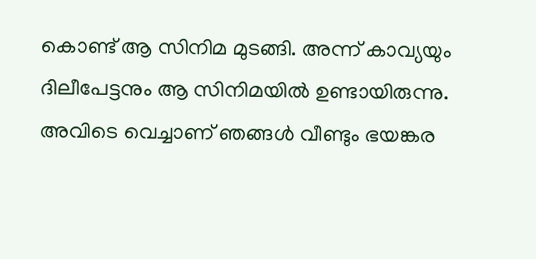കൊണ്ട് ആ സിനിമ മുടങ്ങി. അന്ന് കാവ്യയും ദിലീപേട്ടനും ആ സിനിമയിൽ ഉണ്ടായിരുന്നു. അവിടെ വെച്ചാണ് ഞങ്ങൾ വീണ്ടും ഭയങ്കര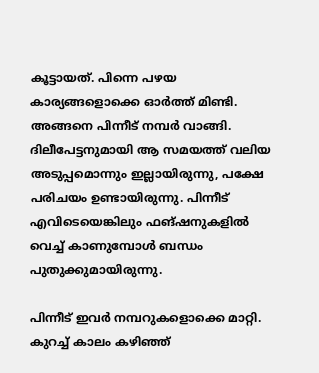കൂട്ടായത്. പിന്നെ പഴയ കാര്യങ്ങളൊക്കെ ഓർത്ത് മിണ്ടി. അങ്ങനെ പിന്നീട് നമ്പർ വാങ്ങി. ദിലീപേട്ടനുമായി ആ സമയത്ത് വലിയ അടുപ്പമൊന്നും ഇല്ലായിരുന്നു, പക്ഷേ പരിചയം ഉണ്ടായിരുന്നു. പിന്നീട് എവിടെയെങ്കിലും ഫങ്ഷനുകളിൽ വെച്ച് കാണുമ്പോൾ ബന്ധം പുതുക്കുമായിരുന്നു.

പിന്നീട് ഇവർ നമ്പറുകളൊക്കെ മാറ്റി. കുറച്ച് കാലം കഴിഞ്ഞ്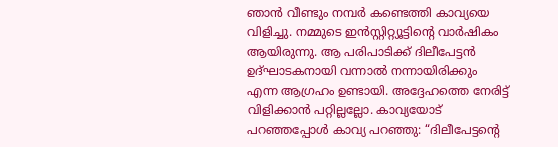ഞാൻ വീണ്ടും നമ്പർ കണ്ടെത്തി കാവ്യയെ വിളിച്ചു. നമ്മുടെ ഇൻസ്റ്റിറ്റ്യൂട്ടിന്റെ വാർഷികം ആയിരുന്നു. ആ പരിപാടിക്ക് ദിലീപേട്ടൻ ഉദ്ഘാടകനായി വന്നാൽ നന്നായിരിക്കും എന്ന ആഗ്രഹം ഉണ്ടായി. അദ്ദേഹത്തെ നേരിട്ട് വിളിക്കാൻ പറ്റില്ലല്ലോ. കാവ്യയോട് പറഞ്ഞപ്പോൾ കാവ്യ പറഞ്ഞു: “ദിലീപേട്ടന്റെ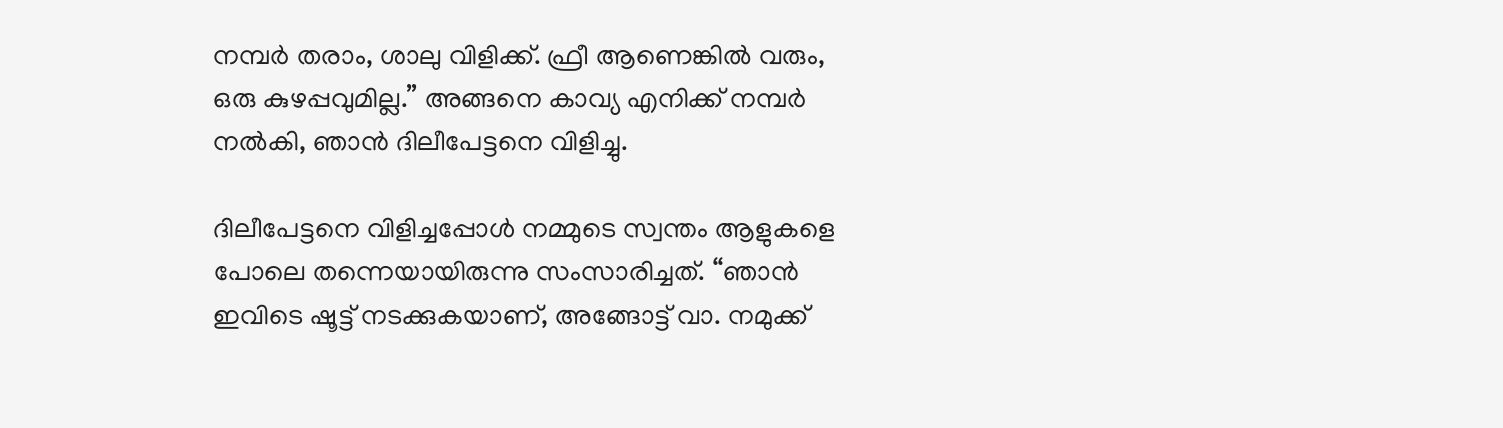നമ്പർ തരാം, ശാലു വിളിക്ക്. ഫ്രീ ആണെങ്കിൽ വരും, ഒരു കുഴപ്പവുമില്ല.” അങ്ങനെ കാവ്യ എനിക്ക് നമ്പർ നൽകി, ഞാൻ ദിലീപേട്ടനെ വിളിച്ചു.

ദിലീപേട്ടനെ വിളിച്ചപ്പോൾ നമ്മുടെ സ്വന്തം ആളുകളെ പോലെ തന്നെയായിരുന്നു സംസാരിച്ചത്. “ഞാൻ ഇവിടെ ഷൂട്ട് നടക്കുകയാണ്, അങ്ങോട്ട് വാ. നമുക്ക്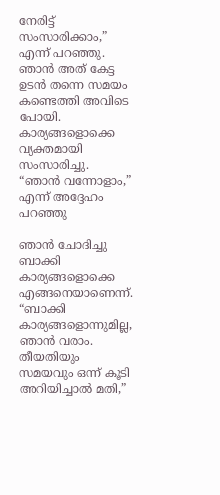നേരിട്ട് സംസാരിക്കാം,” എന്ന് പറഞ്ഞു. ഞാൻ അത് കേട്ട ഉടൻ തന്നെ സമയം കണ്ടെത്തി അവിടെ പോയി. കാര്യങ്ങളൊക്കെ വ്യക്തമായി സംസാരിച്ചു. “ഞാൻ വന്നോളാം,” എന്ന് അദ്ദേഹം പറഞ്ഞു

ഞാൻ ചോദിച്ചു ബാക്കി കാര്യങ്ങളൊക്കെ എങ്ങനെയാണെന്ന്. “ബാക്കി കാര്യങ്ങളൊന്നുമില്ല, ഞാൻ വരാം. തീയതിയും സമയവും ഒന്ന് കൂടി അറിയിച്ചാൽ മതി,”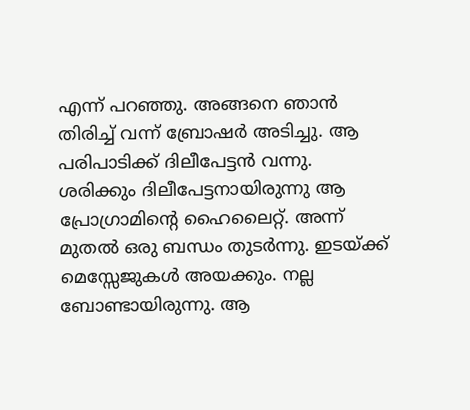എന്ന് പറഞ്ഞു. അങ്ങനെ ഞാൻ തിരിച്ച് വന്ന് ബ്രോഷർ അടിച്ചു. ആ പരിപാടിക്ക് ദിലീപേട്ടൻ വന്നു. ശരിക്കും ദിലീപേട്ടനായിരുന്നു ആ പ്രോഗ്രാമിന്റെ ഹൈലൈറ്റ്. അന്ന് മുതൽ ഒരു ബന്ധം തുടർന്നു. ഇടയ്‌ക്ക് മെസ്സേജുകൾ അയക്കും. നല്ല ബോണ്ടായിരുന്നു. ആ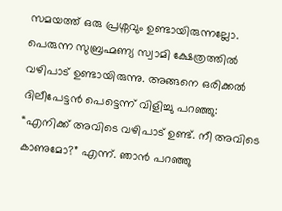സമയത്ത് ഒരു പ്രശ്നവും ഉണ്ടായിരുന്നല്ലോ. പെരുന്ന സുബ്രഹ്മണ്യ സ്വാമി ക്ഷേത്രത്തിൽ വഴിപാട് ഉണ്ടായിരുന്നു. അങ്ങനെ ഒരിക്കൽ ദിലീപേട്ടൻ പെട്ടെന്ന് വിളിച്ചു പറഞ്ഞു: “എനിക്ക് അവിടെ വഴിപാട് ഉണ്ട്. നീ അവിടെ കാണുമോ?” എന്ന്. ഞാൻ പറഞ്ഞു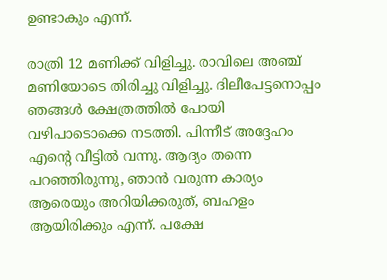ഉണ്ടാകും എന്ന്.

രാത്രി 12 മണിക്ക് വിളിച്ചു. രാവിലെ അഞ്ച് മണിയോടെ തിരിച്ചു വിളിച്ചു. ദിലീപേട്ടനൊപ്പം ഞങ്ങൾ ക്ഷേത്രത്തിൽ പോയി വഴിപാടൊക്കെ നടത്തി. പിന്നീട് അദ്ദേഹം എന്റെ വീട്ടിൽ വന്നു. ആദ്യം തന്നെ പറഞ്ഞിരുന്നു, ഞാൻ വരുന്ന കാര്യം ആരെയും അറിയിക്കരുത്, ബഹളം ആയിരിക്കും എന്ന്. പക്ഷേ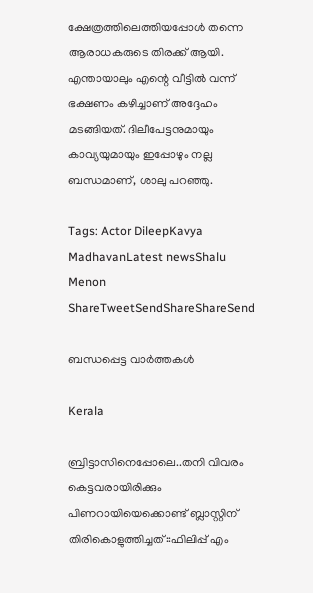ക്ഷേത്രത്തിലെത്തിയപ്പോൾ തന്നെ ആരാധകരുടെ തിരക്ക് ആയി. എന്തായാലും എന്റെ വീട്ടിൽ വന്ന് ഭക്ഷണം കഴിച്ചാണ് അദ്ദേഹം മടങ്ങിയത്. ദിലീപേട്ടനുമായും കാവ്യയുമായും ഇപ്പോഴും നല്ല ബന്ധമാണ്, ശാലു പറഞ്ഞു.

Tags: Actor DileepKavya MadhavanLatest newsShalu Menon
ShareTweetSendShareShareSend

ബന്ധപ്പെട്ട വാര്‍ത്തകള്‍

Kerala

ബ്രിട്ടാസിനെപ്പോലെ..തനി വിവരം കെട്ടവരായിരിക്കും പിണറായിയെക്കൊണ്ട് ബ്ലാസ്റ്റിന് തിരികൊളുത്തിച്ചത്::ഫിലിപ്പ് എം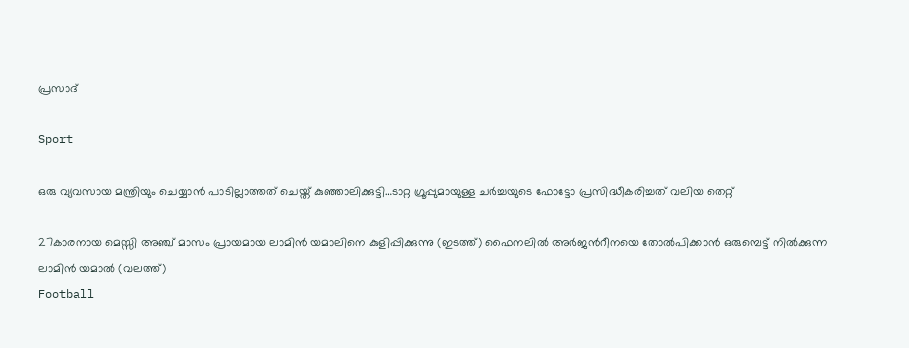പ്രസാദ്

Sport

ഒരു വ്യവസായ മന്ത്രിയും ചെയ്യാന്‍ പാടില്ലാത്തത് ചെയ്ത് കുഞ്ഞാലിക്കുട്ടി…ടാറ്റ ഗ്രൂപ്പുമായുള്ള ചര്‍ച്ചയുടെ ഫോട്ടോ പ്രസിദ്ധീകരിച്ചത് വലിയ തെറ്റ്

27കാരനായ മെസ്സി അഞ്ച് മാസം പ്രായമായ ലാമിന്‍ യമാലിനെ കുളിപ്പിക്കുന്നു (ഇടത്ത്) ഫൈനലില്‍ അര്‍ജന്‍റീനയെ തോല്‍പിക്കാന്‍ ഒരുമ്പെട്ട് നില്‍ക്കുന്ന ലാമിന്‍ യമാല്‍ (വലത്ത്)
Football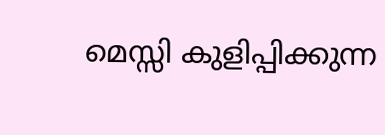മെസ്സി കുളിപ്പിക്കുന്ന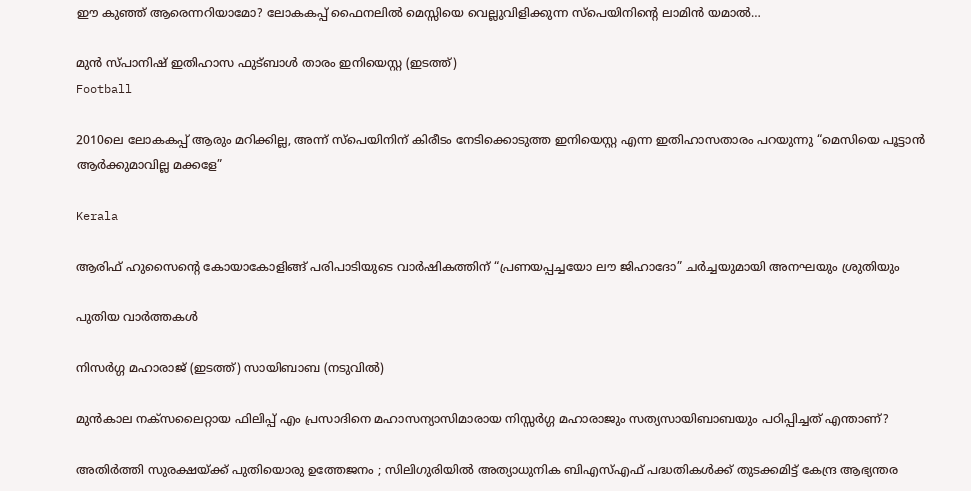ഈ കുഞ്ഞ് ആരെന്നറിയാമോ? ലോകകപ്പ് ഫൈനലില്‍ മെസ്സിയെ വെല്ലുവിളിക്കുന്ന സ്പെയിനിന്റെ ലാമിന്‍ യമാല്‍…

മുന്‍ സ്പാനിഷ് ഇതിഹാസ ഫുട്ബാള്‍ താരം ഇനിയെസ്റ്റ (ഇടത്ത്)
Football

2010ലെ ലോകകപ്പ് ആരും മറിക്കില്ല, അന്ന് സ്പെയിനിന് കിരീടം നേടിക്കൊടുത്ത ഇനിയെസ്റ്റ എന്ന ഇതിഹാസതാരം പറയുന്നു “മെസിയെ പൂട്ടാൻ ആര്‍ക്കുമാവില്ല മക്കളേ”

Kerala

ആരിഫ് ഹുസൈന്റെ കോയാകോളിങ്ങ് പരിപാടിയുടെ വാർഷികത്തിന് “പ്രണയപ്പച്ചയോ ലൗ ജിഹാദോ” ചര്‍ച്ചയുമായി അനഘയും ശ്രുതിയും

പുതിയ വാര്‍ത്തകള്‍

നിസര്‍ഗ്ഗ മഹാരാജ് (ഇടത്ത്) സായിബാബ (നടുവില്‍)

മുന്‍കാല നക്സലൈറ്റായ ഫിലിപ്പ് എം പ്രസാദിനെ മഹാസന്യാസിമാരായ നിസ്സര്‍ഗ്ഗ മഹാരാജും സത്യസായിബാബയും പഠിപ്പിച്ചത് എന്താണ്?

അതിർത്തി സുരക്ഷയ്‌ക്ക് പുതിയൊരു ഉത്തേജനം ; സിലിഗുരിയിൽ അത്യാധുനിക ബിഎസ്എഫ് പദ്ധതികൾക്ക് തുടക്കമിട്ട് കേന്ദ്ര ആഭ്യന്തര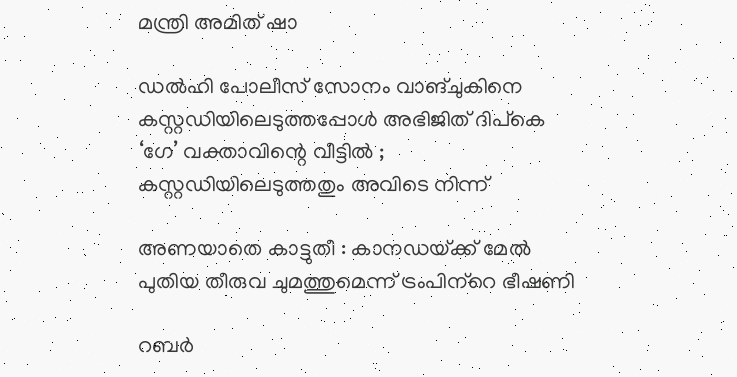മന്ത്രി അമിത് ഷാ

ഡൽഹി പോലീസ് സോനം വാങ്ചുകിനെ കസ്റ്റഡിയിലെടുത്തപ്പോൾ അഭിജിത് ദിപ്കെ ‘ഗേ’ വക്താവിന്റെ വീട്ടിൽ ; കസ്റ്റഡിയിലെടുത്തതും അവിടെ നിന്ന്

അണയാതെ കാട്ടുതീ : കാനഡയ്‌ക്ക് മേല്‍ പുതിയ തീരുവ ചുമത്തുമെന്ന് ട്രംപിന്‌റെ ഭീഷണി

റബര്‍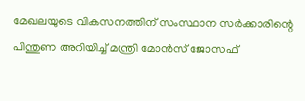മേഖലയുടെ വികസനത്തിന് സംസ്ഥാന സര്‍ക്കാരിന്റെ പിന്തുണ അറിയിച്ച് മന്ത്രി മോന്‍സ് ജോസഫ്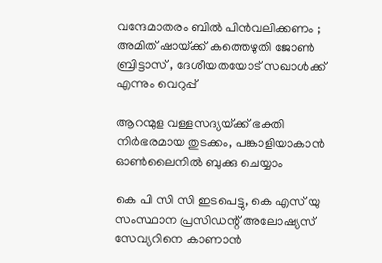വന്ദേമാതരം ബിൽ പിൻവലിക്കണം ; അമിത് ഷായ്‌ക്ക് കത്തെഴുതി ജോൺ ബ്രിട്ടാസ് , ദേശീയതയോട് സഖാൾക്ക് എന്നും വെറുപ്പ്

ആറന്മുള വള്ളസദ്യയ്‌ക്ക് ഭക്തി നിര്‍ഭരമായ തുടക്കം, പങ്കാളിയാകാന്‍ ഓണ്‍ലൈനില്‍ ബുക്കു ചെയ്യാം

കെ പി സി സി ഇടപെട്ടു, കെ എസ് യു സംസ്ഥാന പ്രസിഡന്റ് അലോഷ്യസ് സേവ്യറിനെ കാണാന്‍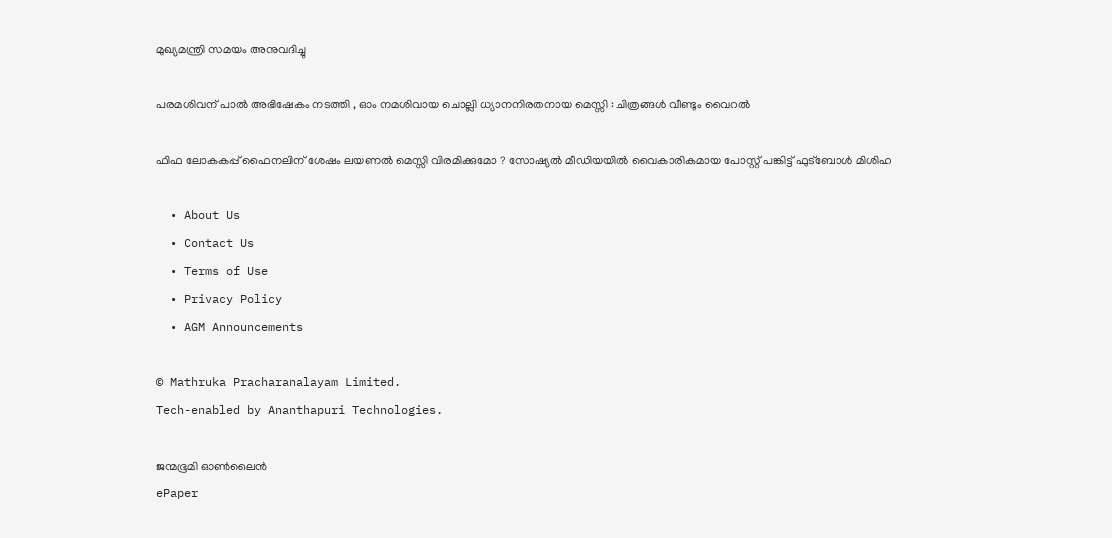മുഖ്യമന്ത്രി സമയം അനുവദിച്ചു

പരമശിവന് പാൽ അഭിഷേകം നടത്തി , ഓം നമശിവായ ചൊല്ലി ധ്യാനനിരതനായ മെസ്സി : ചിത്രങ്ങൾ വീണ്ടും വൈറൽ

ഫിഫ ലോകകപ്പ് ഫൈനലിന് ശേഷം ലയണൽ മെസ്സി വിരമിക്കുമോ ? സോഷ്യൽ മീഡിയയിൽ വൈകാരികമായ പോസ്റ്റ് പങ്കിട്ട് ഫുട്ബോൾ മിശിഹ

  • About Us
  • Contact Us
  • Terms of Use
  • Privacy Policy
  • AGM Announcements

© Mathruka Pracharanalayam Limited.
Tech-enabled by Ananthapuri Technologies.

ജന്മഭൂമി ഓണ്‍ലൈന്‍
ePaper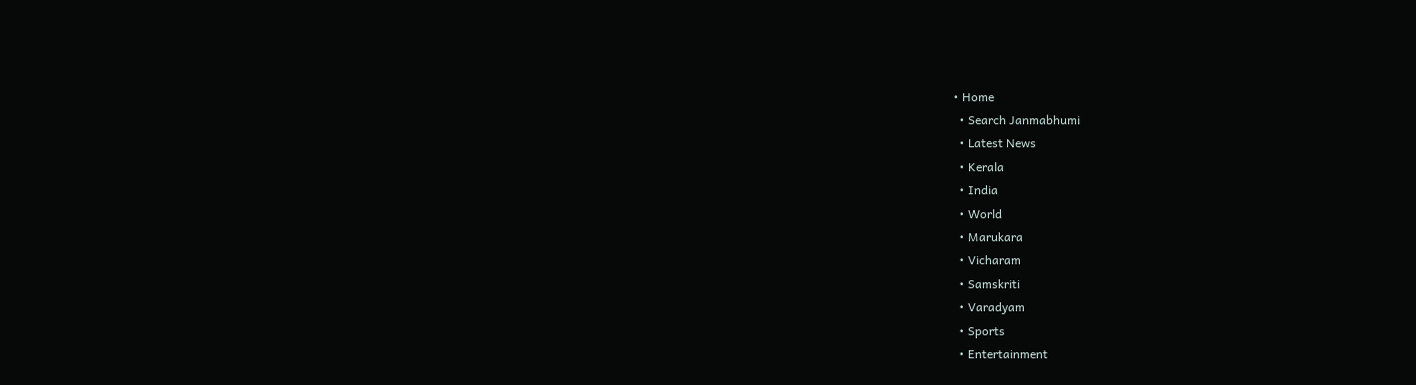• Home
  • Search Janmabhumi
  • Latest News
  • Kerala
  • India
  • World
  • Marukara
  • Vicharam
  • Samskriti
  • Varadyam
  • Sports
  • Entertainment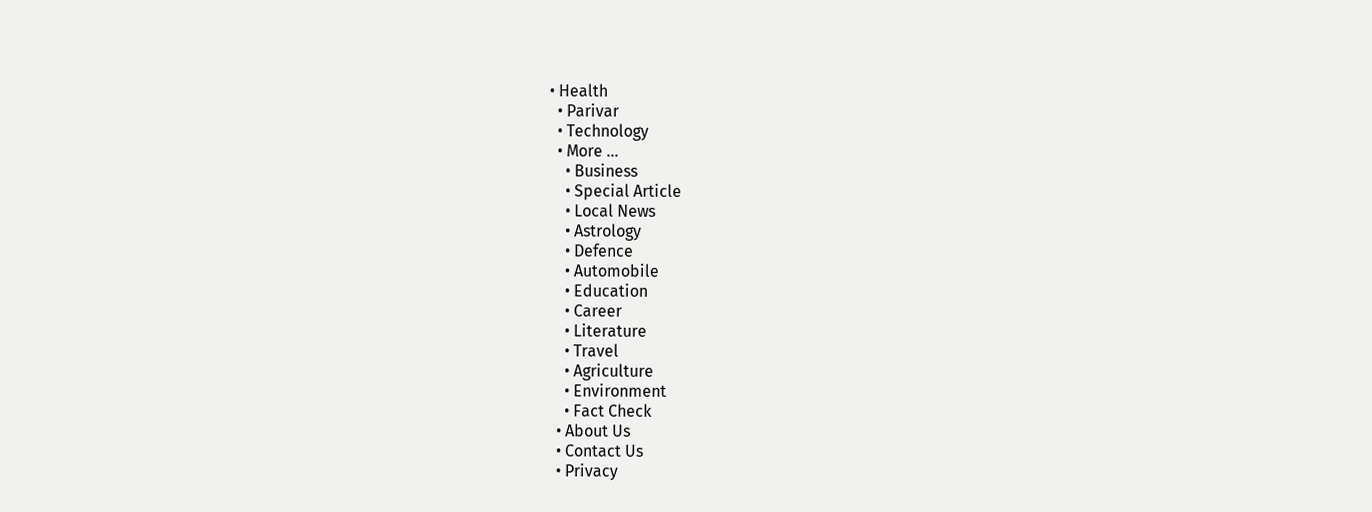• Health
  • Parivar
  • Technology
  • More …
    • Business
    • Special Article
    • Local News
    • Astrology
    • Defence
    • Automobile
    • Education
    • Career
    • Literature
    • Travel
    • Agriculture
    • Environment
    • Fact Check
  • About Us
  • Contact Us
  • Privacy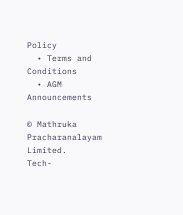Policy
  • Terms and Conditions
  • AGM Announcements

© Mathruka Pracharanalayam Limited.
Tech-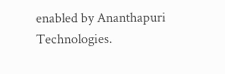enabled by Ananthapuri Technologies.